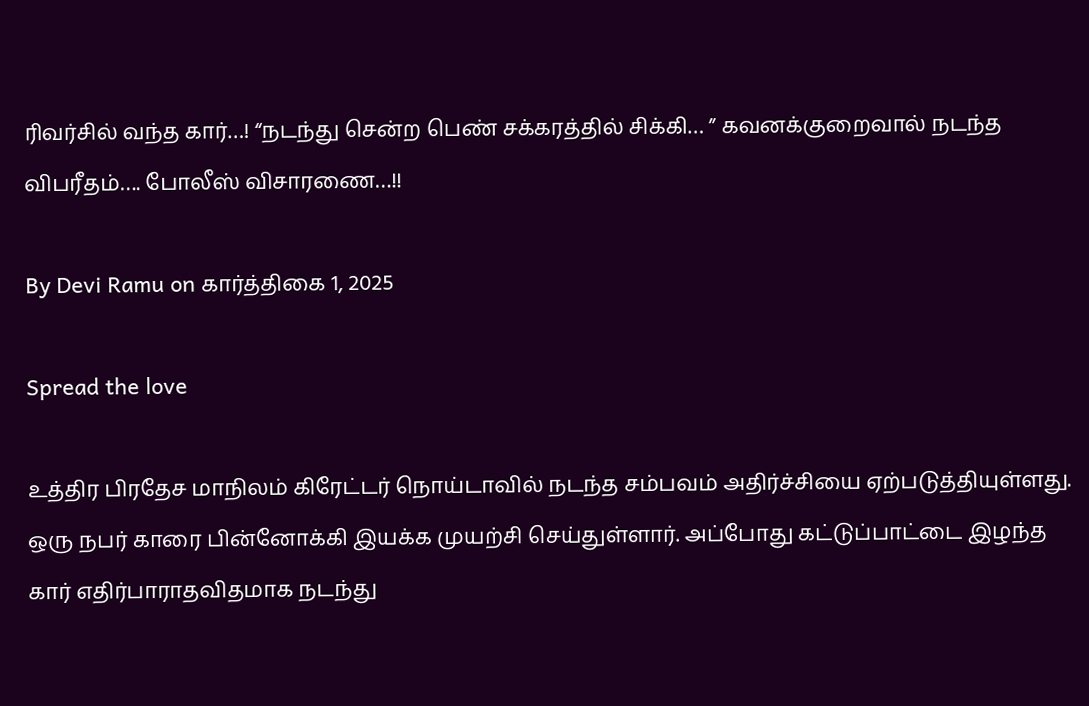ரிவர்சில் வந்த கார்…! “நடந்து சென்ற பெண் சக்கரத்தில் சிக்கி… ” கவனக்குறைவால் நடந்த விபரீதம்…. போலீஸ் விசாரணை…!!

By Devi Ramu on கார்த்திகை 1, 2025

Spread the love

உத்திர பிரதேச மாநிலம் கிரேட்டர் நொய்டாவில் நடந்த சம்பவம் அதிர்ச்சியை ஏற்படுத்தியுள்ளது. ஒரு நபர் காரை பின்னோக்கி இயக்க முயற்சி செய்துள்ளார். அப்போது கட்டுப்பாட்டை இழந்த கார் எதிர்பாராதவிதமாக நடந்து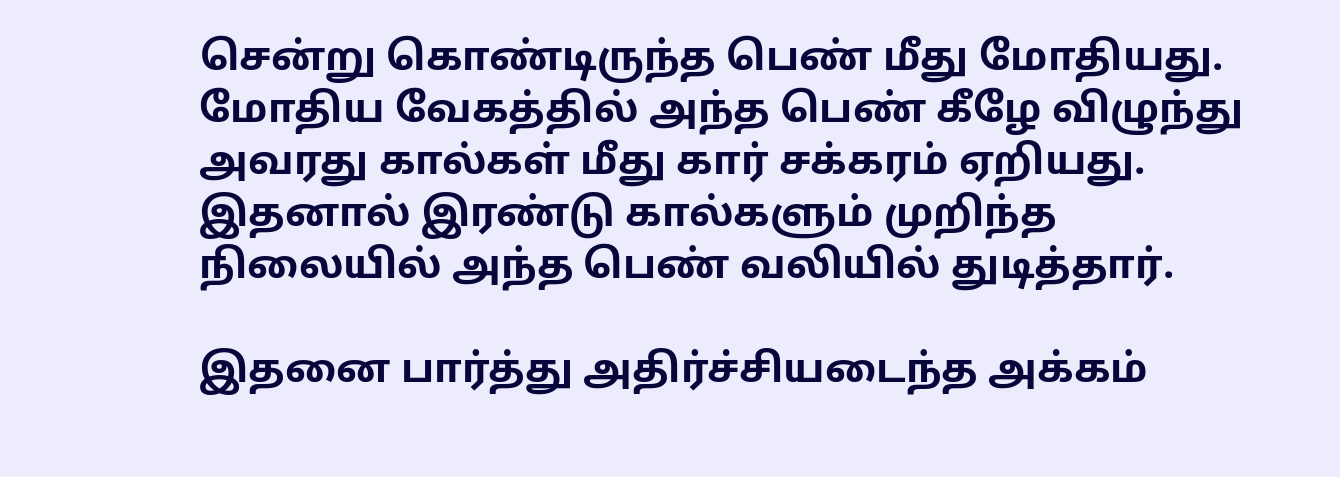சென்று கொண்டிருந்த பெண் மீது மோதியது. மோதிய வேகத்தில் அந்த பெண் கீழே விழுந்து அவரது கால்கள் மீது கார் சக்கரம் ஏறியது. இதனால் இரண்டு கால்களும் முறிந்த நிலையில் அந்த பெண் வலியில் துடித்தார்.

இதனை பார்த்து அதிர்ச்சியடைந்த அக்கம்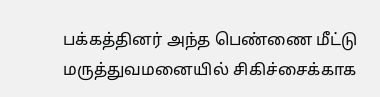பக்கத்தினர் அந்த பெண்ணை மீட்டு மருத்துவமனையில் சிகிச்சைக்காக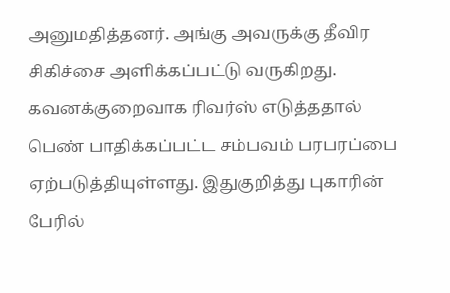அனுமதித்தனர். அங்கு அவருக்கு தீவிர சிகிச்சை அளிக்கப்பட்டு வருகிறது. கவனக்குறைவாக ரிவர்ஸ் எடுத்ததால் பெண் பாதிக்கப்பட்ட சம்பவம் பரபரப்பை ஏற்படுத்தியுள்ளது. இதுகுறித்து புகாரின் பேரில்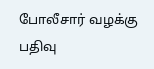போலீசார் வழக்கு பதிவு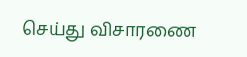செய்து விசாரணை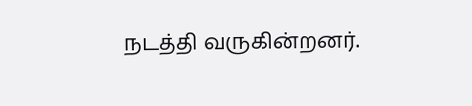நடத்தி வருகின்றனர்.